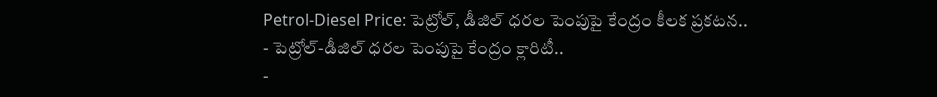Petrol-Diesel Price: పెట్రోల్, డీజిల్ ధరల పెంపుపై కేంద్రం కీలక ప్రకటన..
- పెట్రోల్-డీజిల్ ధరల పెంపుపై కేంద్రం క్లారిటీ..
-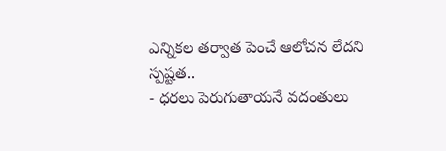ఎన్నికల తర్వాత పెంచే ఆలోచన లేదని స్పష్టత..
- ధరలు పెరుగుతాయనే వదంతులు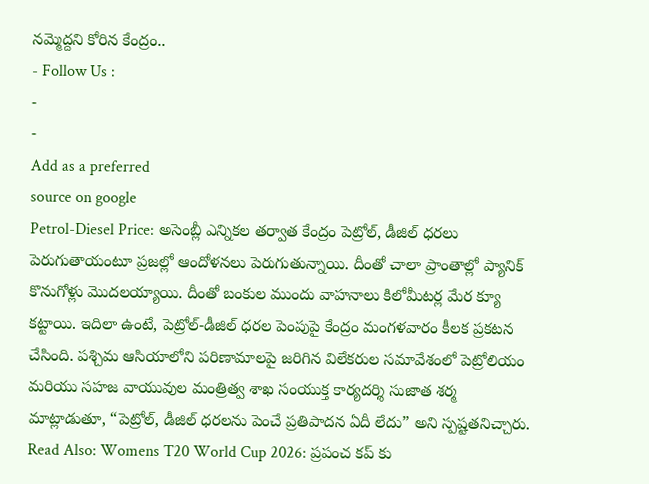నమ్మెద్దని కోరిన కేంద్రం..
- Follow Us :
-
-
Add as a preferred
source on google
Petrol-Diesel Price: అసెంబ్లీ ఎన్నికల తర్వాత కేంద్రం పెట్రోల్, డీజిల్ ధరలు పెరుగుతాయంటూ ప్రజల్లో ఆందోళనలు పెరుగుతున్నాయి. దీంతో చాలా ప్రాంతాల్లో ప్యానిక్ కొనుగోళ్లు మొదలయ్యాయి. దీంతో బంకుల ముందు వాహనాలు కిలోమీటర్ల మేర క్యూ కట్టాయి. ఇదిలా ఉంటే, పెట్రోల్-డీజిల్ ధరల పెంపుపై కేంద్రం మంగళవారం కీలక ప్రకటన చేసింది. పశ్చిమ ఆసియాలోని పరిణామాలపై జరిగిన విలేకరుల సమావేశంలో పెట్రోలియం మరియు సహజ వాయువుల మంత్రిత్వ శాఖ సంయుక్త కార్యదర్శి సుజాత శర్మ మాట్లాడుతూ, “పెట్రోల్, డీజిల్ ధరలను పెంచే ప్రతిపాదన ఏదీ లేదు” అని స్పష్టతనిచ్చారు.
Read Also: Womens T20 World Cup 2026: ప్రపంచ కప్ కు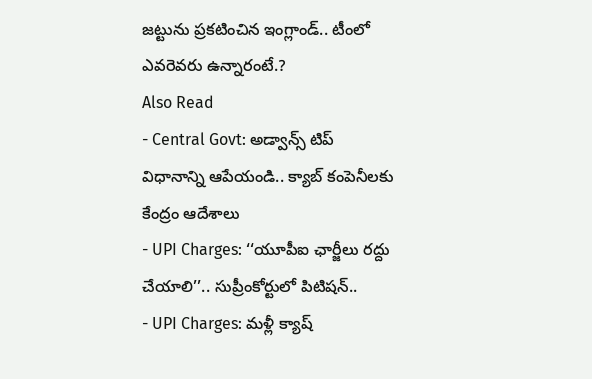జట్టును ప్రకటించిన ఇంగ్లాండ్.. టీంలో ఎవరెవరు ఉన్నారంటే.?
Also Read
- Central Govt: అడ్వాన్స్ టిప్ విధానాన్ని ఆపేయండి.. క్యాబ్ కంపెనీలకు కేంద్రం ఆదేశాలు
- UPI Charges: ‘‘యూపీఐ ఛార్జీలు రద్దు చేయాలి’’.. సుప్రీంకోర్టులో పిటిషన్..
- UPI Charges: మళ్లీ క్యాష్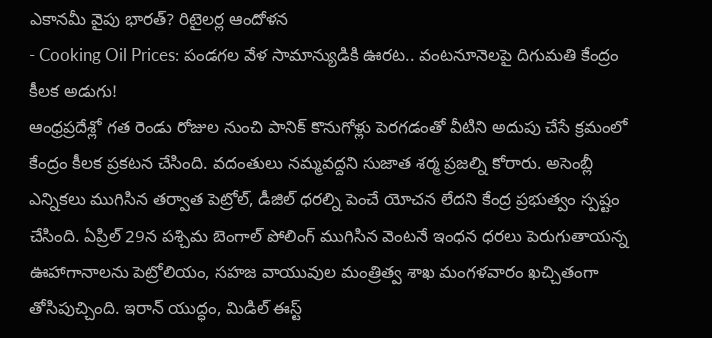ఎకానమీ వైపు భారత్? రిటైలర్ల ఆందోళన
- Cooking Oil Prices: పండగల వేళ సామాన్యుడికి ఊరట.. వంటనూనెలపై దిగుమతి కేంద్రం కీలక అడుగు!
ఆంధ్రప్రదేశ్లో గత రెండు రోజుల నుంచి పానిక్ కొనుగోళ్లు పెరగడంతో వీటిని అదుపు చేసే క్రమంలో కేంద్రం కీలక ప్రకటన చేసింది. వదంతులు నమ్మవద్దని సుజాత శర్మ ప్రజల్ని కోరారు. అసెంబ్లీ ఎన్నికలు ముగిసిన తర్వాత పెట్రోల్, డీజిల్ ధరల్ని పెంచే యోచన లేదని కేంద్ర ప్రభుత్వం స్పష్టం చేసింది. ఏప్రిల్ 29న పశ్చిమ బెంగాల్ పోలింగ్ ముగిసిన వెంటనే ఇంధన ధరలు పెరుగుతాయన్న ఊహాగానాలను పెట్రోలియం, సహజ వాయువుల మంత్రిత్వ శాఖ మంగళవారం ఖచ్చితంగా తోసిపుచ్చింది. ఇరాన్ యుద్ధం, మిడిల్ ఈస్ట్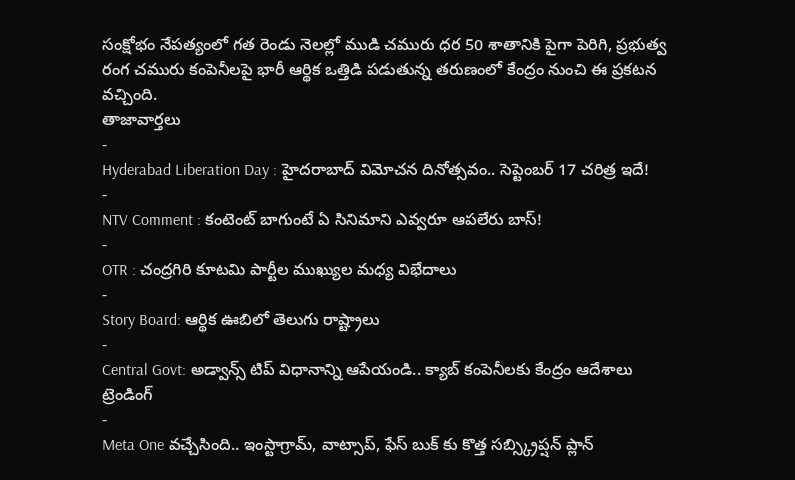సంక్షోభం నేపత్యంలో గత రెండు నెలల్లో ముడి చమురు ధర 50 శాతానికి పైగా పెరిగి, ప్రభుత్వ రంగ చమురు కంపెనీలపై భారీ ఆర్థిక ఒత్తిడి పడుతున్న తరుణంలో కేంద్రం నుంచి ఈ ప్రకటన వచ్చింది.
తాజావార్తలు
-
Hyderabad Liberation Day : హైదరాబాద్ విమోచన దినోత్సవం.. సెప్టెంబర్ 17 చరిత్ర ఇదే!
-
NTV Comment : కంటెంట్ బాగుంటే ఏ సినిమాని ఎవ్వరూ ఆపలేరు బాస్!
-
OTR : చంద్రగిరి కూటమి పార్టీల ముఖ్యుల మధ్య విభేదాలు
-
Story Board: ఆర్థిక ఊబిలో తెలుగు రాష్ట్రాలు
-
Central Govt: అడ్వాన్స్ టిప్ విధానాన్ని ఆపేయండి.. క్యాబ్ కంపెనీలకు కేంద్రం ఆదేశాలు
ట్రెండింగ్
-
Meta One వచ్చేసింది.. ఇంస్టాగ్రామ్, వాట్సాప్, ఫేస్ బుక్ కు కొత్త సబ్స్క్రిప్షన్ ప్లాన్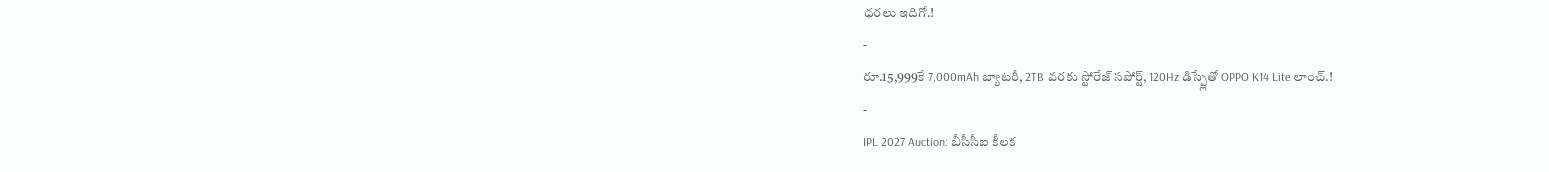ధరలు ఇదిగో.!
-
రూ.15,999కే 7,000mAh బ్యాటరీ, 2TB వరకు స్టోరేజ్ సపోర్ట్, 120Hz డిస్ప్లేతో OPPO K14 Lite లాంచ్.!
-
IPL 2027 Auction: బీసీసీఐ కీలక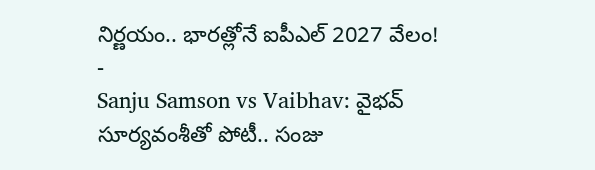నిర్ణయం.. భారత్లోనే ఐపీఎల్ 2027 వేలం!
-
Sanju Samson vs Vaibhav: వైభవ్ సూర్యవంశీతో పోటీ.. సంజు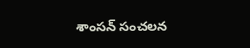శాంసన్ సంచలన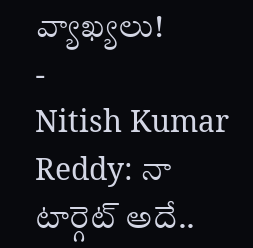వ్యాఖ్యలు!
-
Nitish Kumar Reddy: నా టార్గెట్ అదే..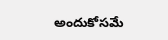అందుకోసమే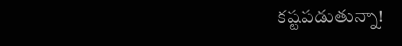కష్టపడుతున్నా!